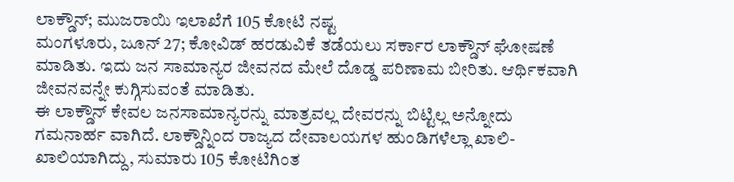ಲಾಕ್ಡೌನ್; ಮುಜರಾಯಿ ಇಲಾಖೆಗೆ 105 ಕೋಟಿ ನಷ್ಟ
ಮಂಗಳೂರು, ಜೂನ್ 27; ಕೋವಿಡ್ ಹರಡುವಿಕೆ ತಡೆಯಲು ಸರ್ಕಾರ ಲಾಕ್ಡೌನ್ ಘೋಷಣೆ ಮಾಡಿತು. ಇದು ಜನ ಸಾಮಾನ್ಯರ ಜೀವನದ ಮೇಲೆ ದೊಡ್ಡ ಪರಿಣಾಮ ಬೀರಿತು. ಆರ್ಥಿಕವಾಗಿ ಜೀವನವನ್ನೇ ಕುಗ್ಗಿಸುವಂತೆ ಮಾಡಿತು.
ಈ ಲಾಕ್ಡೌನ್ ಕೇವಲ ಜನಸಾಮಾನ್ಯರನ್ನು ಮಾತ್ರವಲ್ಲ ದೇವರನ್ನು ಬಿಟ್ಟಿಲ್ಲ ಅನ್ನೋದು ಗಮನಾರ್ಹ ವಾಗಿದೆ. ಲಾಕ್ಡೌನ್ನಿಂದ ರಾಜ್ಯದ ದೇವಾಲಯಗಳ ಹುಂಡಿಗಳೆಲ್ಲಾ ಖಾಲಿ-ಖಾಲಿಯಾಗಿದ್ದು, ಸುಮಾರು 105 ಕೋಟಿಗಿಂತ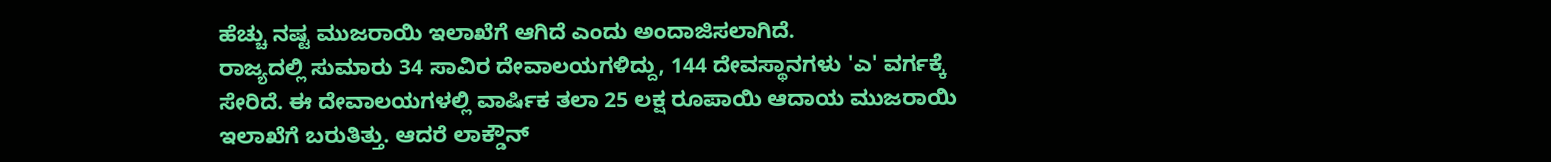ಹೆಚ್ಚು ನಷ್ಟ ಮುಜರಾಯಿ ಇಲಾಖೆಗೆ ಆಗಿದೆ ಎಂದು ಅಂದಾಜಿಸಲಾಗಿದೆ.
ರಾಜ್ಯದಲ್ಲಿ ಸುಮಾರು 34 ಸಾವಿರ ದೇವಾಲಯಗಳಿದ್ದು, 144 ದೇವಸ್ಥಾನಗಳು 'ಎ' ವರ್ಗಕ್ಕೆ ಸೇರಿದೆ. ಈ ದೇವಾಲಯಗಳಲ್ಲಿ ವಾರ್ಷಿಕ ತಲಾ 25 ಲಕ್ಷ ರೂಪಾಯಿ ಆದಾಯ ಮುಜರಾಯಿ ಇಲಾಖೆಗೆ ಬರುತಿತ್ತು. ಆದರೆ ಲಾಕ್ಡೌನ್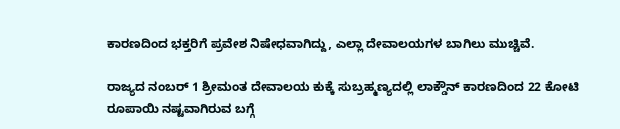ಕಾರಣದಿಂದ ಭಕ್ತರಿಗೆ ಪ್ರವೇಶ ನಿಷೇಧವಾಗಿದ್ದು, ಎಲ್ಲಾ ದೇವಾಲಯಗಳ ಬಾಗಿಲು ಮುಚ್ಚಿವೆ.

ರಾಜ್ಯದ ನಂಬರ್ 1 ಶ್ರೀಮಂತ ದೇವಾಲಯ ಕುಕ್ಕೆ ಸುಬ್ರಹ್ಮಣ್ಯದಲ್ಲಿ ಲಾಕ್ಡೌನ್ ಕಾರಣದಿಂದ 22 ಕೋಟಿ ರೂಪಾಯಿ ನಷ್ಟವಾಗಿರುವ ಬಗ್ಗೆ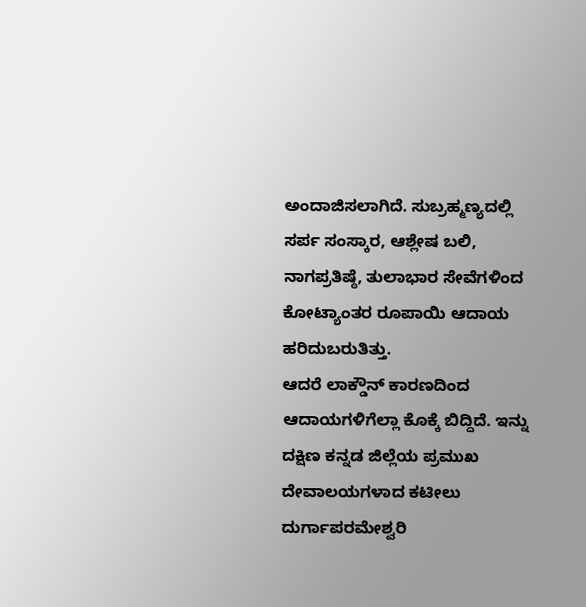ಅಂದಾಜಿಸಲಾಗಿದೆ. ಸುಬ್ರಹ್ಮಣ್ಯದಲ್ಲಿ ಸರ್ಪ ಸಂಸ್ಕಾರ, ಆಶ್ಲೇಷ ಬಲಿ, ನಾಗಪ್ರತಿಷ್ಠೆ, ತುಲಾಭಾರ ಸೇವೆಗಳಿಂದ ಕೋಟ್ಯಾಂತರ ರೂಪಾಯಿ ಆದಾಯ ಹರಿದುಬರುತಿತ್ತು.
ಆದರೆ ಲಾಕ್ಡೌನ್ ಕಾರಣದಿಂದ ಆದಾಯಗಳಿಗೆಲ್ಲಾ ಕೊಕ್ಕೆ ಬಿದ್ದಿದೆ. ಇನ್ನು ದಕ್ಷಿಣ ಕನ್ನಡ ಜಿಲ್ಲೆಯ ಪ್ರಮುಖ ದೇವಾಲಯಗಳಾದ ಕಟೀಲು ದುರ್ಗಾಪರಮೇಶ್ವರಿ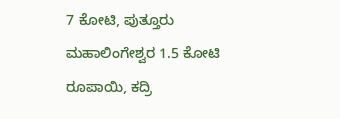7 ಕೋಟಿ, ಪುತ್ತೂರು ಮಹಾಲಿಂಗೇಶ್ವರ 1.5 ಕೋಟಿ ರೂಪಾಯಿ, ಕದ್ರಿ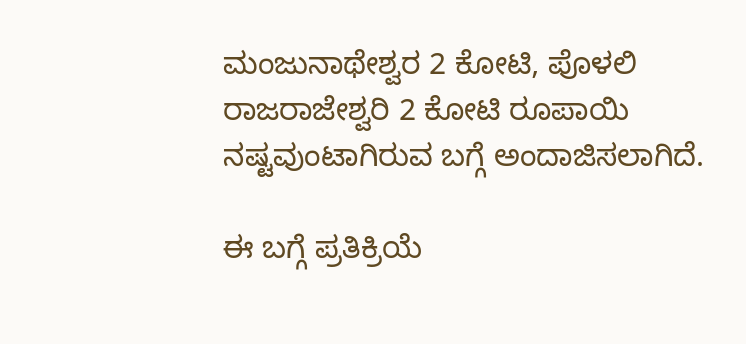ಮಂಜುನಾಥೇಶ್ವರ 2 ಕೋಟಿ, ಪೊಳಲಿ ರಾಜರಾಜೇಶ್ವರಿ 2 ಕೋಟಿ ರೂಪಾಯಿ ನಷ್ಟವುಂಟಾಗಿರುವ ಬಗ್ಗೆ ಅಂದಾಜಿಸಲಾಗಿದೆ.

ಈ ಬಗ್ಗೆ ಪ್ರತಿಕ್ರಿಯೆ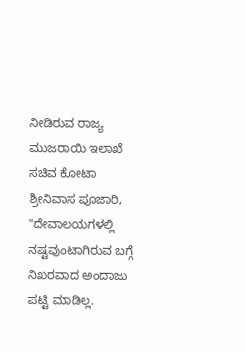ನೀಡಿರುವ ರಾಜ್ಯ ಮುಜರಾಯಿ ಇಲಾಖೆ ಸಚಿವ ಕೋಟಾ ಶ್ರೀನಿವಾಸ ಪೂಜಾರಿ, "ದೇವಾಲಯಗಳಲ್ಲಿ ನಷ್ಟವುಂಟಾಗಿರುವ ಬಗ್ಗೆ ನಿಖರವಾದ ಅಂದಾಜು ಪಟ್ಟಿ ಮಾಡಿಲ್ಲ.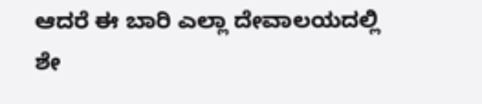ಆದರೆ ಈ ಬಾರಿ ಎಲ್ಲಾ ದೇವಾಲಯದಲ್ಲಿ ಶೇ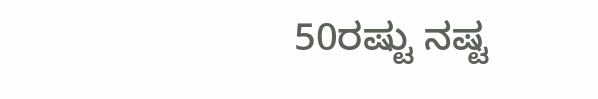50ರಷ್ಟು ನಷ್ಟ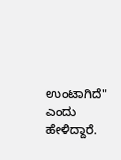ಉಂಟಾಗಿದೆ" ಎಂದು ಹೇಳಿದ್ದಾರೆ.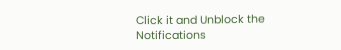Click it and Unblock the Notifications